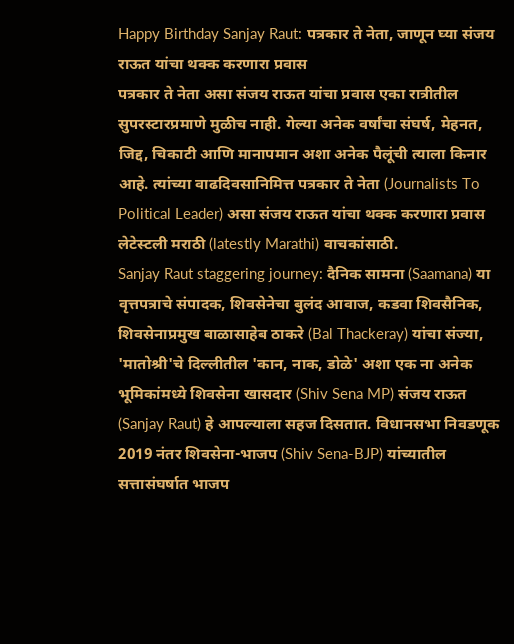Happy Birthday Sanjay Raut: पत्रकार ते नेता, जाणून घ्या संजय राऊत यांचा थक्क करणारा प्रवास
पत्रकार ते नेता असा संजय राऊत यांचा प्रवास एका रात्रीतील सुपरस्टारप्रमाणे मुळीच नाही. गेल्या अनेक वर्षांचा संघर्ष, मेहनत, जिद्द, चिकाटी आणि मानापमान अशा अनेक पैलूंची त्याला किनार आहे. त्यांच्या वाढदिवसानिमित्त पत्रकार ते नेता (Journalists To Political Leader) असा संजय राऊत यांचा थक्क करणारा प्रवास लेटेस्टली मराठी (latestly Marathi) वाचकांसाठी.
Sanjay Raut staggering journey: दैनिक सामना (Saamana) या वृत्तपत्राचे संपादक, शिवसेनेचा बुलंद आवाज, कडवा शिवसैनिक, शिवसेनाप्रमुख बाळासाहेब ठाकरे (Bal Thackeray) यांचा संज्या, 'मातोश्री'चे दिल्लीतील 'कान, नाक, डोळे' अशा एक ना अनेक भूमिकांमध्ये शिवसेना खासदार (Shiv Sena MP) संजय राऊत (Sanjay Raut) हे आपल्याला सहज दिसतात. विधानसभा निवडणूक 2019 नंतर शिवसेना-भाजप (Shiv Sena-BJP) यांच्यातील सत्तासंघर्षात भाजप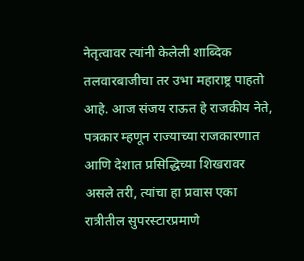नेतृत्वावर त्यांनी केलेली शाब्दिक तलवारबाजीचा तर उभा महाराष्ट्र पाहतो आहे. आज संजय राऊत हे राजकीय नेते, पत्रकार म्हणून राज्याच्या राजकारणात आणि देशात प्रसिद्धिच्या शिखरावर असले तरी, त्यांचा हा प्रवास एका रात्रीतील सुपरस्टारप्रमाणे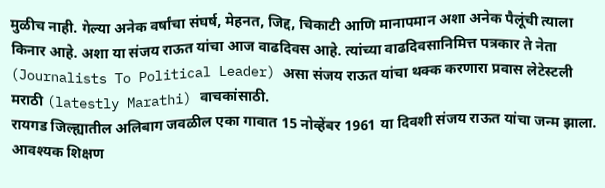मुळीच नाही. गेल्या अनेक वर्षांचा संघर्ष, मेहनत, जिद्द, चिकाटी आणि मानापमान अशा अनेक पैलूंची त्याला किनार आहे. अशा या संजय राऊत यांचा आज वाढदिवस आहे. त्यांच्या वाढदिवसानिमित्त पत्रकार ते नेता (Journalists To Political Leader) असा संजय राऊत यांचा थक्क करणारा प्रवास लेटेस्टली मराठी (latestly Marathi) वाचकांसाठी.
रायगड जिल्ह्यातील अलिबाग जवळील एका गावात 15 नोव्हेंबर 1961 या दिवशी संजय राऊत यांचा जन्म झाला. आवश्यक शिक्षण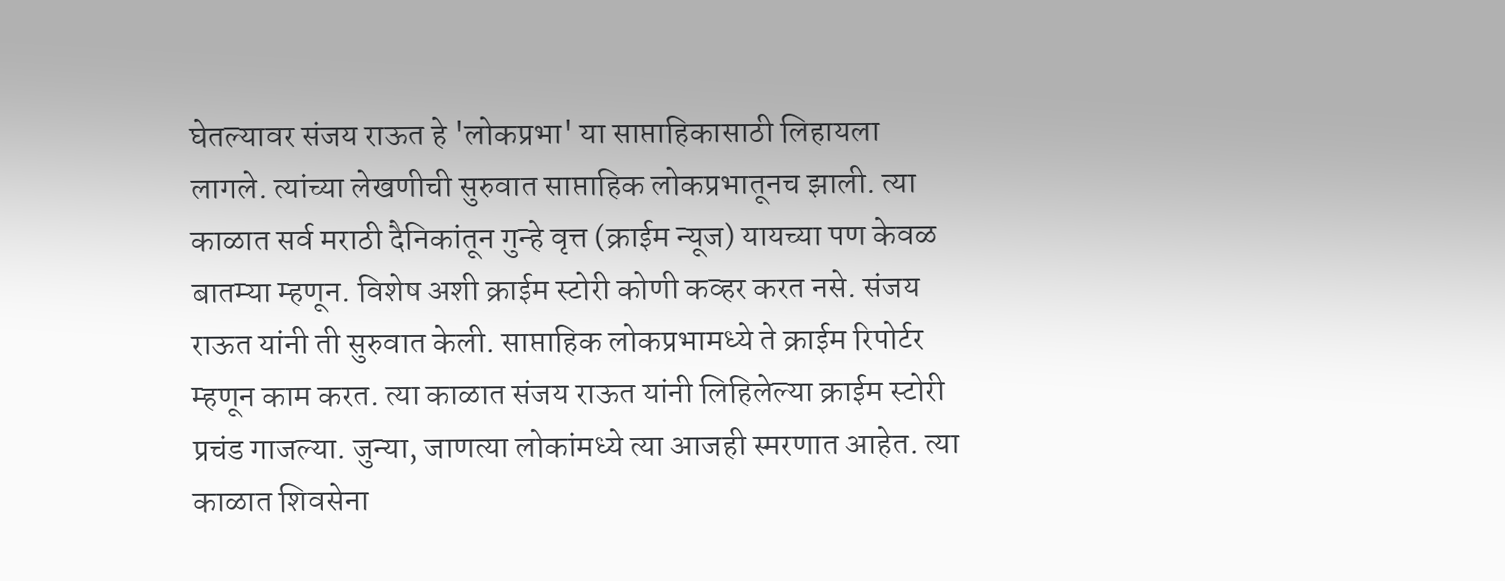घेतल्यावर संजय राऊत हे 'लोकप्रभा' या साप्ताहिकासाठी लिहायला लागले. त्यांच्या लेखणीची सुरुवात साप्ताहिक लोकप्रभातूनच झाली. त्या काळात सर्व मराठी दैनिकांतून गुन्हे वृत्त (क्राईम न्यूज) यायच्या पण केवळ बातम्या म्हणून. विशेष अशी क्राईम स्टोरी कोणी कव्हर करत नसे. संजय राऊत यांनी ती सुरुवात केली. साप्ताहिक लोकप्रभामध्ये ते क्राईम रिपोर्टर म्हणून काम करत. त्या काळात संजय राऊत यांनी लिहिलेल्या क्राईम स्टोरी प्रचंड गाजल्या. जुन्या, जाणत्या लोकांमध्ये त्या आजही स्मरणात आहेत. त्या काळात शिवसेना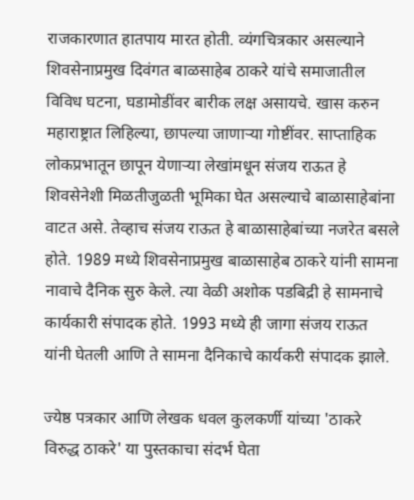राजकारणात हातपाय मारत होती. व्यंगचित्रकार असल्याने शिवसेनाप्रमुख दिवंगत बाळसाहेब ठाकरे यांचे समाजातील विविध घटना, घडामोडींवर बारीक लक्ष असायचे. खास करुन महाराष्ट्रात लिहिल्या, छापल्या जाणाऱ्या गोष्टींवर. साप्ताहिक लोकप्रभातून छापून येणाऱ्या लेखांमधून संजय राऊत हे शिवसेनेशी मिळतीजुळती भूमिका घेत असल्याचे बाळासाहेबांना वाटत असे. तेव्हाच संजय राऊत हे बाळासाहेबांच्या नजरेत बसले होते. 1989 मध्ये शिवसेनाप्रमुख बाळासाहेब ठाकरे यांनी सामना नावाचे दैनिक सुरु केले. त्या वेळी अशोक पडबिद्री हे सामनाचे कार्यकारी संपादक होते. 1993 मध्ये ही जागा संजय राऊत यांनी घेतली आणि ते सामना दैनिकाचे कार्यकरी संपादक झाले.

ज्येष्ठ पत्रकार आणि लेखक धवल कुलकर्णी यांच्या 'ठाकरे विरुद्ध ठाकरे' या पुस्तकाचा संदर्भ घेता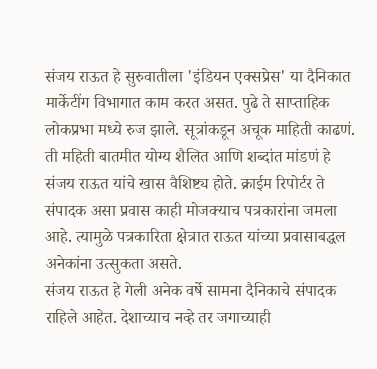संजय राऊत हे सुरुवातीला 'इंडियन एक्सप्रेस' या दैनिकात मार्केटींग विभागात काम करत असत. पुढे ते साप्ताहिक लोकप्रभा मध्ये रुज झाले. सूत्रांकडून अचूक माहिती काढणं. ती महिती बातमीत योग्य शैलित आणि शब्दांत मांडणं हे संजय राऊत यांचे खास वैशिष्ट्य होते. क्राईम रिपोर्टर ते संपादक असा प्रवास काही मोजक्याच पत्रकारांना जमला आहे. त्यामुळे पत्रकारिता क्षेत्रात राऊत यांच्या प्रवासाबद्धल अनेकांना उत्सुकता असते.
संजय राऊत हे गेली अनेक वर्षे सामना दैनिकाचे संपादक राहिले आहेत. देशाच्याच नव्हे तर जगाच्याही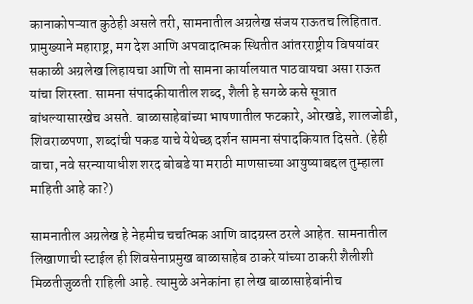कानाकोपऱ्यात कुठेही असले तरी, सामनातील अग्रलेख संजय राऊतच लिहितात. प्रामुख्याने महाराष्ट्र, मग देश आणि अपवादात्मक स्थितीत आंतरराष्ट्रीय विषयांवर सकाळी अग्रलेख लिहायचा आणि तो सामना कार्यालयात पाठवायचा असा राऊत यांचा शिरस्ता. सामना संपादकीयातील शब्द, शैली हे सगळे कसे सूत्रात बांधल्यासारखेच असते. बाळासाहेबांच्या भाषणातील फटकारे, ओरखडे, शालजोडी, शिवराळपणा, शब्दांची पकड याचे येथेच्छ दर्शन सामना संपादकियात दिसते. (हेही वाचा, नवे सरन्यायाधीश शरद बोबडे या मराठी माणसाच्या आयुष्याबद्दल तुम्हाला माहिती आहे का?)

सामनातील अग्रलेख हे नेहमीच चर्चात्मक आणि वादग्रस्त ठरले आहेत. सामनातील लिखाणाची स्टाईल ही शिवसेनाप्रमुख बाळासाहेब ठाकरे यांच्या ठाकरी शैलीशी मिळतीजुळती राहिली आहे. त्यामुळे अनेकांना हा लेख बाळासाहेबांनीच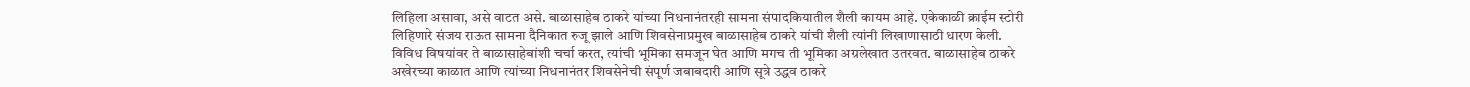लिहिला असावा, असे वाटत असे. बाळासाहेब ठाकरे यांच्या निधनानंतरही सामना संपादकियातील शैली कायम आहे. एकेकाळी क्राईम स्टोरी लिहिणारे संजय राऊत सामना दैनिकात रुजू झाले आणि शिवसेनाप्रमुख बाळासाहेब ठाकरे यांची शैली त्यांनी लिखाणासाठी धारण केली. विविध विषयांवर ते बाळासाहेबांशी चर्चा करत, त्यांची भूमिका समजून घेत आणि मगच ती भूमिका अग्रलेखात उतरवत. बाळासाहेब ठाकरे अखेरच्या काळात आणि त्यांच्या निधनानंतर शिवसेनेची संपूर्ण जबाबदारी आणि सूत्रे उद्धव ठाकरे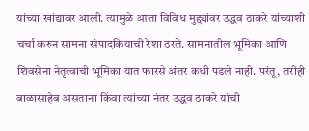यांच्या खांद्यावर आली. त्यामुळे आता विविध मुद्द्यांवर उद्धव ठाकरे यांच्याशी चर्चा करुन सामना संपादकियाची रेशा ठरते. सामनातील भूमिका आणि शिवसेना नेतृत्वाची भूमिका यात फारसे अंतर कधी पडले नाही. परंतू, तरीही बाळासाहेब असताना किंवा त्यांच्या नंतर उद्धव ठाकरे यांची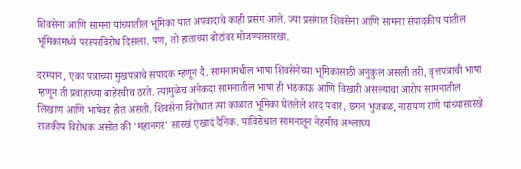शिवसेना आणि सामना यांच्यातील भूमिका यात अपवादाचे काही प्रसंग आले. ज्या प्रसंगात शिवसेना आणि सामना संपादकीय यांतील भूमिकांमध्ये परस्परविरोध दिसला. पण, तो हाताच्या बोटांवर मोजण्यासारखा.

दरम्यान, एका पत्राच्या मुखपत्राचे संपादक म्हणून दै. सामनामधील भाषा शिवसेनेच्या भूमिकांसाठी अनुकुल असली तरी, वृत्तपत्राची भाषा म्हणून ती प्रवाहाच्या बाहेरचीच ठरते. त्यामुळेच अनेकदा सामनातील भाषा ही भडकाऊ आणि विखारी असल्याचा आरोप सामनातील लिखाण आणि भाषेवर होत असतो. शिवसेना विरोधात त्या काळात भूमिका घेतलेले शरद पवार, छगन भुजबळ, नारायण राणे यांच्यासारखे राजकीय विरोधक असोत की 'महानगर' सारखं एखादं दैनिक. यांविरोधात सामनातून नेहमीच अश्लाघ्य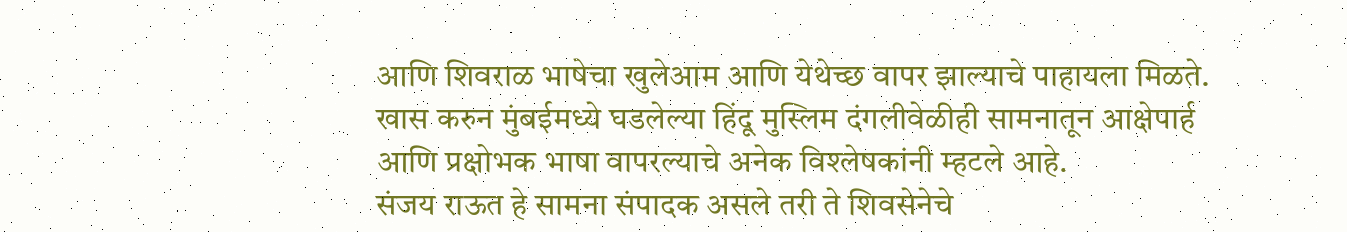आणि शिवराळ भाषेचा खुलेआम आणि येथेच्छ वापर झाल्याचे पाहायला मिळते. खास करुन मुंबईमध्ये घडलेल्या हिंदू मुस्लिम दंगलीवेळीही सामनातून आक्षेपार्ह आणि प्रक्षोभक भाषा वापरल्याचे अनेक विश्लेषकांनी म्हटले आहे.
संजय राऊत हे सामना संपादक असले तरी ते शिवसेनेचे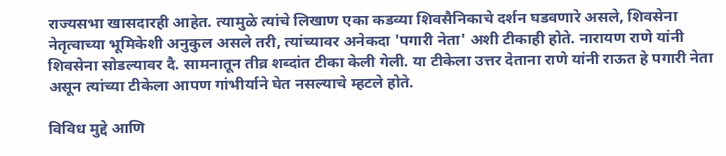राज्यसभा खासदारही आहेत. त्यामुळे त्यांचे लिखाण एका कडव्या शिवसैनिकाचे दर्शन घडवणारे असले, शिवसेना नेतृत्वाच्या भूमिकेशी अनुकुल असले तरी, त्यांच्यावर अनेकदा 'पगारी नेता' अशी टीकाही होते. नारायण राणे यांनी शिवसेना सोडल्यावर दै. सामनातून तीव्र शब्दांत टीका केली गेली. या टीकेला उत्तर देताना राणे यांनी राऊत हे पगारी नेता असून त्यांच्या टीकेला आपण गांभीर्याने घेत नसल्याचे म्हटले होते.

विविध मुद्दे आणि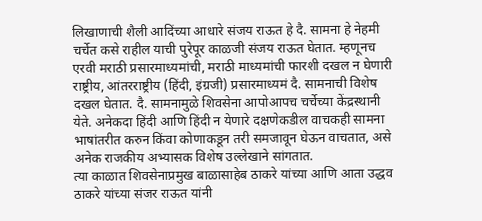लिखाणाची शैली आदिंच्या आधारे संजय राऊत हे दै. सामना हे नेहमी चर्चेत कसे राहील याची पुरेपूर काळजी संजय राऊत घेतात. म्हणूनच एरवी मराठी प्रसारमाध्यमांची, मराठी माध्यमांची फारशी दखल न घेणारी राष्ट्रीय, आंतरराष्ट्रीय (हिंदी, इंग्रजी) प्रसारमाध्यमं दै. सामनाची विशेष दखल घेतात. दै. सामनामुळे शिवसेना आपोआपच चर्चेच्या केंद्रस्थानी येते. अनेकदा हिंदी आणि हिंदी न येणारे दक्षणेकडील वाचकही सामना भाषांतरीत करुन किंवा कोणाकडून तरी समजावून घेऊन वाचतात, असे अनेक राजकीय अभ्यासक विशेष उल्लेखाने सांगतात.
त्या काळात शिवसेनाप्रमुख बाळासाहेब ठाकरे यांच्या आणि आता उद्धव ठाकरे यांच्या संजर राऊत यांनी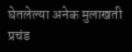घेतलेल्या अनेक मुलाखती प्रचंड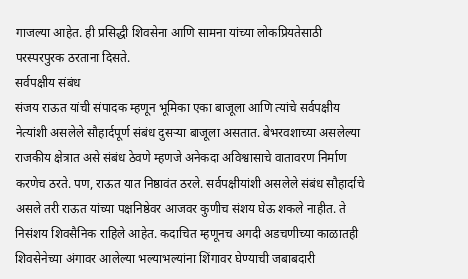गाजल्या आहेत. ही प्रसिद्धी शिवसेना आणि सामना यांच्या लोकप्रियतेसाठी परस्परपुरक ठरताना दिसते.
सर्वपक्षीय संबंध
संजय राऊत यांची संपादक म्हणून भूमिका एका बाजूला आणि त्यांचे सर्वपक्षीय नेत्यांशी असलेले सौहार्दपूर्ण संबंध दुसऱ्या बाजूला असतात. बेभरवशाच्या असलेल्या राजकीय क्षेत्रात असे संबंध ठेवणे म्हणजे अनेकदा अविश्वासाचे वातावरण निर्माण करणेच ठरते. पण, राऊत यात निष्ठावंत ठरले. सर्वपक्षीयांशी असलेले संबंध सौहार्दाचे असले तरी राऊत यांच्या पक्षनिष्ठेवर आजवर कुणीच संशय घेऊ शकले नाहीत. ते निसंशय शिवसैनिक राहिले आहेत. कदाचित म्हणूनच अगदी अडचणीच्या काळातही शिवसेनेच्या अंगावर आलेल्या भल्याभल्यांना शिंगावर घेण्याची जबाबदारी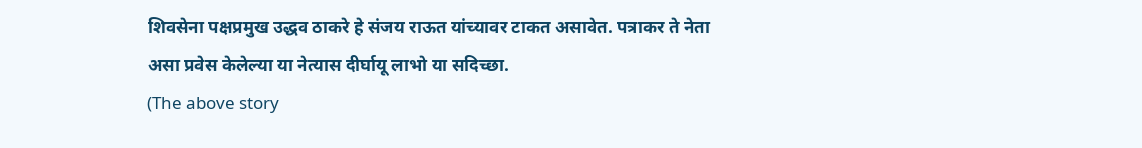शिवसेना पक्षप्रमुख उद्धव ठाकरे हे संजय राऊत यांच्यावर टाकत असावेत. पत्राकर ते नेता असा प्रवेस केलेल्या या नेत्यास दीर्घायू लाभो या सदिच्छा.
(The above story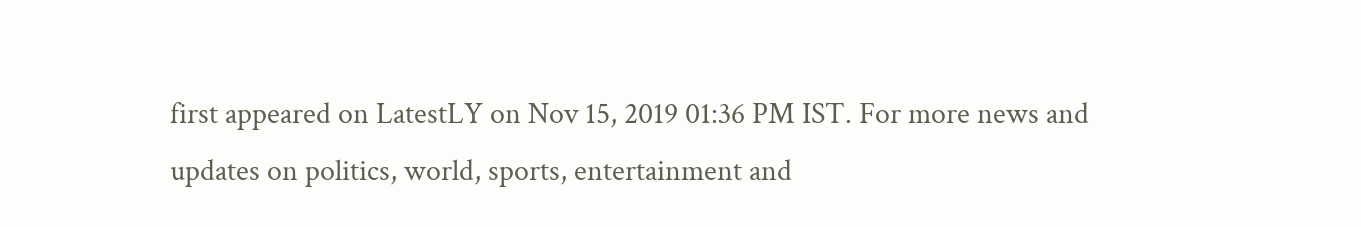first appeared on LatestLY on Nov 15, 2019 01:36 PM IST. For more news and updates on politics, world, sports, entertainment and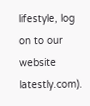lifestyle, log on to our website latestly.com).